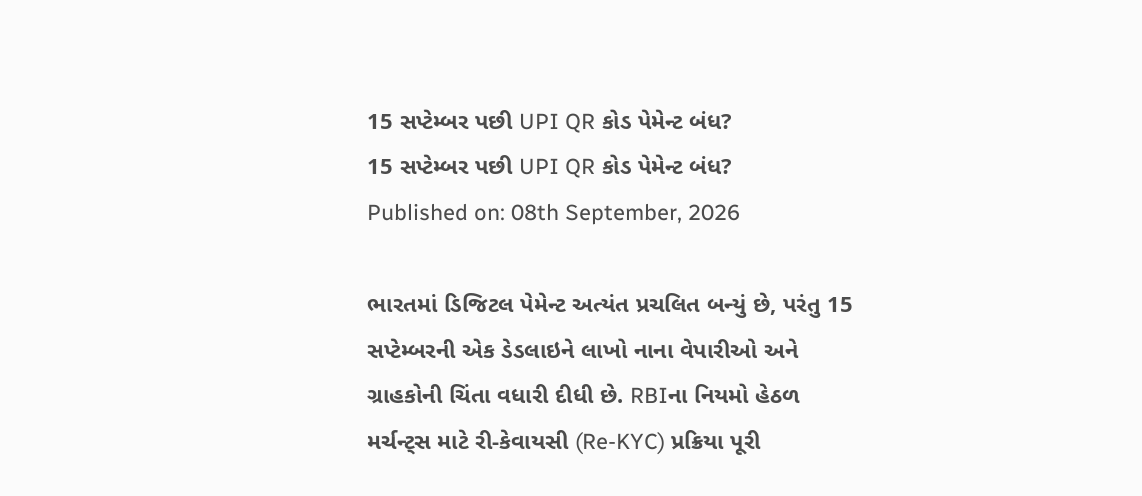15 સપ્ટેમ્બર પછી UPI QR કોડ પેમેન્ટ બંધ?
15 સપ્ટેમ્બર પછી UPI QR કોડ પેમેન્ટ બંધ?
Published on: 08th September, 2026

ભારતમાં ડિજિટલ પેમેન્ટ અત્યંત પ્રચલિત બન્યું છે, પરંતુ 15 સપ્ટેમ્બરની એક ડેડલાઇને લાખો નાના વેપારીઓ અને ગ્રાહકોની ચિંતા વધારી દીધી છે. RBIના નિયમો હેઠળ મર્ચન્ટ્સ માટે રી-કેવાયસી (Re-KYC) પ્રક્રિયા પૂરી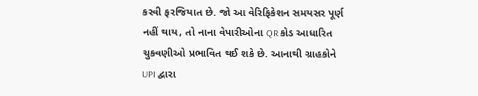કરવી ફરજિયાત છે. જો આ વેરિફિકેશન સમયસર પૂર્ણ નહીં થાય, તો નાના વેપારીઓના QR કોડ આધારિત ચુકવણીઓ પ્રભાવિત થઈ શકે છે. આનાથી ગ્રાહકોને UPI દ્વારા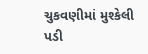ચુકવણીમાં મુશ્કેલી પડી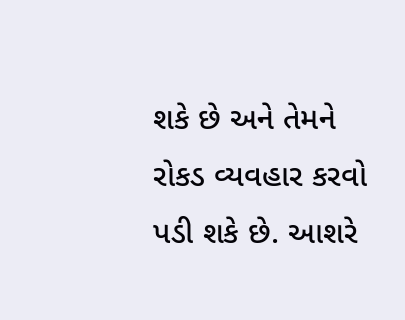શકે છે અને તેમને રોકડ વ્યવહાર કરવો પડી શકે છે. આશરે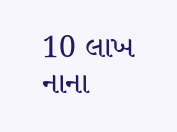10 લાખ નાના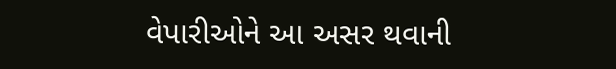વેપારીઓને આ અસર થવાની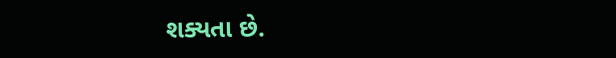શક્યતા છે.